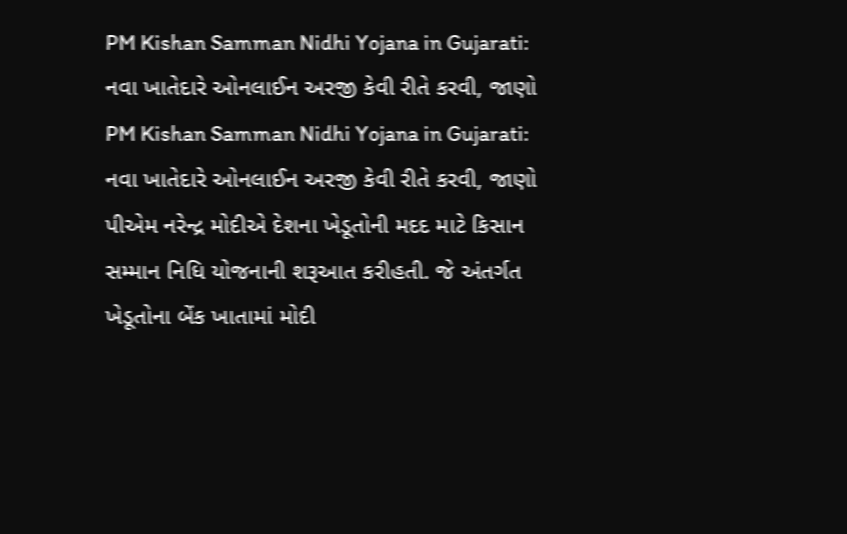PM Kishan Samman Nidhi Yojana in Gujarati: નવા ખાતેદારે ઓનલાઈન અરજી કેવી રીતે કરવી, જાણો
PM Kishan Samman Nidhi Yojana in Gujarati: નવા ખાતેદારે ઓનલાઈન અરજી કેવી રીતે કરવી, જાણો
પીએમ નરેન્દ્ર મોદીએ દેશના ખેડૂતોની મદદ માટે કિસાન સમ્માન નિધિ યોજનાની શરૂઆત કરીહતી. જે અંતર્ગત ખેડૂતોના બેંક ખાતામાં મોદી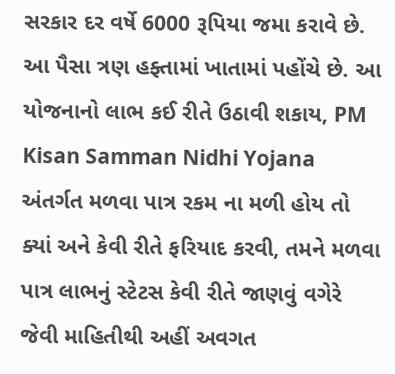સરકાર દર વર્ષે 6000 રૂપિયા જમા કરાવે છે. આ પૈસા ત્રણ હફ્તામાં ખાતામાં પહોંચે છે. આ યોજનાનો લાભ કઈ રીતે ઉઠાવી શકાય, PM Kisan Samman Nidhi Yojana અંતર્ગત મળવા પાત્ર રકમ ના મળી હોય તો ક્યાં અને કેવી રીતે ફરિયાદ કરવી, તમને મળવા પાત્ર લાભનું સ્ટેટસ કેવી રીતે જાણવું વગેરે જેવી માહિતીથી અહીં અવગત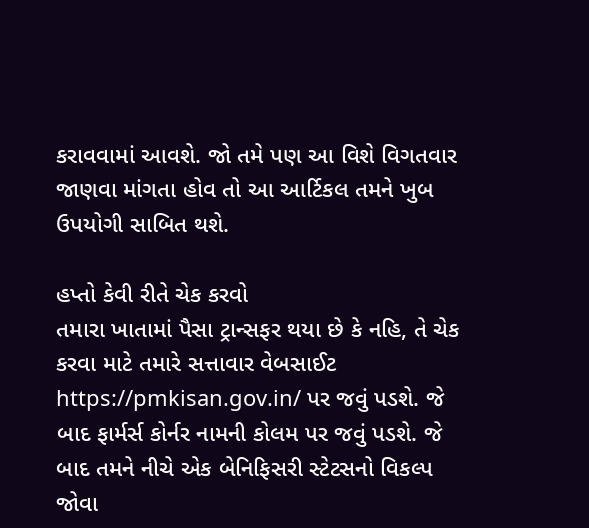કરાવવામાં આવશે. જો તમે પણ આ વિશે વિગતવાર જાણવા માંગતા હોવ તો આ આર્ટિકલ તમને ખુબ ઉપયોગી સાબિત થશે.

હપ્તો કેવી રીતે ચેક કરવો
તમારા ખાતામાં પૈસા ટ્રાન્સફર થયા છે કે નહિ, તે ચેક કરવા માટે તમારે સત્તાવાર વેબસાઈટ https://pmkisan.gov.in/ પર જવું પડશે. જે બાદ ફાર્મર્સ કોર્નર નામની કોલમ પર જવું પડશે. જે બાદ તમને નીચે એક બેનિફિસરી સ્ટેટસનો વિકલ્પ જોવા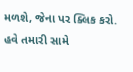મળશે, જેના પર ક્લિક કરો.
હવે તમારી સામે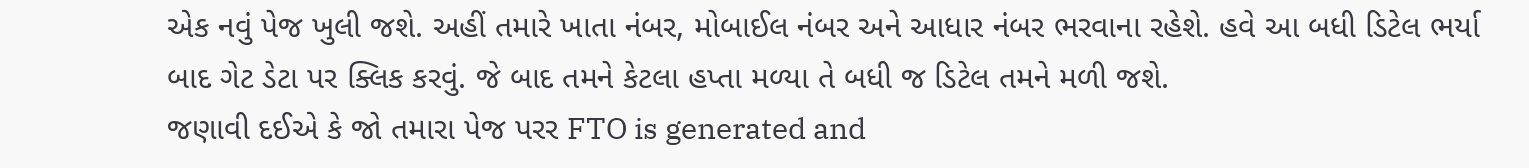એક નવું પેજ ખુલી જશે. અહીં તમારે ખાતા નંબર, મોબાઈલ નંબર અને આધાર નંબર ભરવાના રહેશે. હવે આ બધી ડિટેલ ભર્યા બાદ ગેટ ડેટા પર ક્લિક કરવું. જે બાદ તમને કેટલા હપ્તા મળ્યા તે બધી જ ડિટેલ તમને મળી જશે.
જણાવી દઈએ કે જો તમારા પેજ પરર FTO is generated and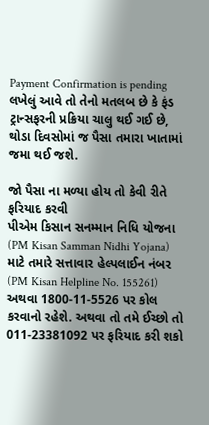Payment Confirmation is pending લખેલું આવે તો તેનો મતલબ છે કે ફંડ ટ્રાન્સફરની પ્રક્રિયા ચાલુ થઈ ગઈ છે, થોડા દિવસોમાં જ પૈસા તમારા ખાતામાં જમા થઈ જશે.

જો પૈસા ના મળ્યા હોય તો કેવી રીતે ફરિયાદ કરવી
પીએમ કિસાન સનમ્માન નિધિ યોજના (PM Kisan Samman Nidhi Yojana) માટે તમારે સત્તાવાર હેલ્પલાઈન નંબર (PM Kisan Helpline No. 155261) અથવા 1800-11-5526 પર કોલ કરવાનો રહેશે. અથવા તો તમે ઈચ્છો તો 011-23381092 પર ફરિયાદ કરી શકો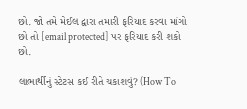છો. જો તમે મેઈલ દ્વારા તમારી ફરિયાદ કરવા માંગો છો તો [email protected] પર ફરિયાદ કરી શકો છો.

લાભાર્થીનું સ્ટેટસ કઈ રીતે ચકાશવું? (How To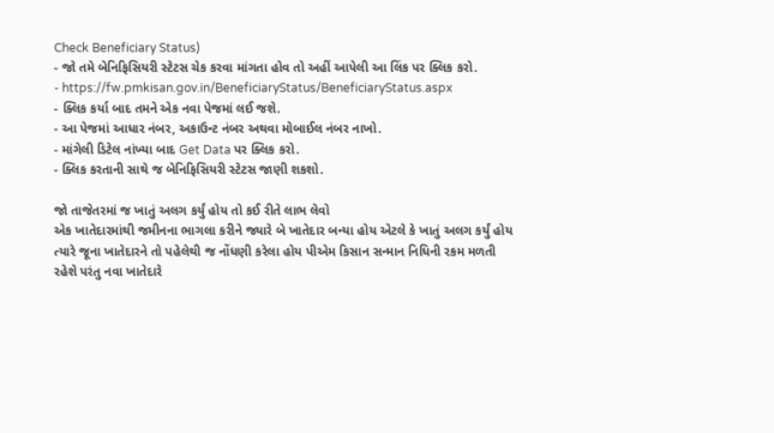Check Beneficiary Status)
- જો તમે બેનિફિસિયરી સ્ટેટસ ચેક કરવા માંગતા હોવ તો અહીં આપેલી આ લિંક પર ક્લિક કરો.
- https://fw.pmkisan.gov.in/BeneficiaryStatus/BeneficiaryStatus.aspx
- ક્લિક કર્યા બાદ તમને એક નવા પેજમાં લઈ જશે.
- આ પેજમાં આધાર નંબર, અકાઉન્ટ નંબર અથવા મોબાઈલ નંબર નાખો.
- માંગેલી ડિટેલ નાંખ્યા બાદ Get Data પર ક્લિક કરો.
- ક્લિક કરતાની સાથે જ બેનિફિસિયરી સ્ટેટસ જાણી શકશો.

જો તાજેતરમાં જ ખાતું અલગ કર્યું હોય તો કઈ રીતે લાભ લેવો
એક ખાતેદારમાંથી જમીનના ભાગલા કરીને જ્યારે બે ખાતેદાર બન્યા હોય એટલે કે ખાતું અલગ કર્યું હોય ત્યારે જૂના ખાતેદારને તો પહેલેથી જ નોંધણી કરેલા હોય પીએમ કિસાન સન્માન નિધિની રકમ મળતી રહેશે પરંતુ નવા ખાતેદારે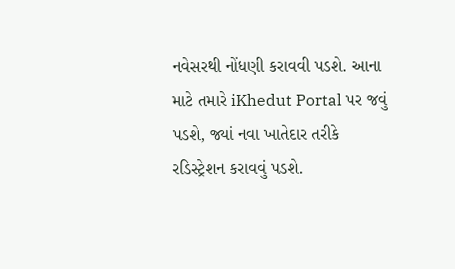નવેસરથી નોંધણી કરાવવી પડશે. આના માટે તમારે iKhedut Portal પર જવું પડશે, જ્યાં નવા ખાતેદાર તરીકે રડિસ્ટ્રેશન કરાવવું પડશે.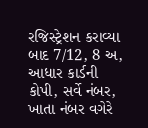રજિસ્ટ્રેશન કરાવ્યા બાદ 7/12, 8 અ, આધાર કાર્ડની કોપી, સર્વે નંબર, ખાતા નંબર વગેરે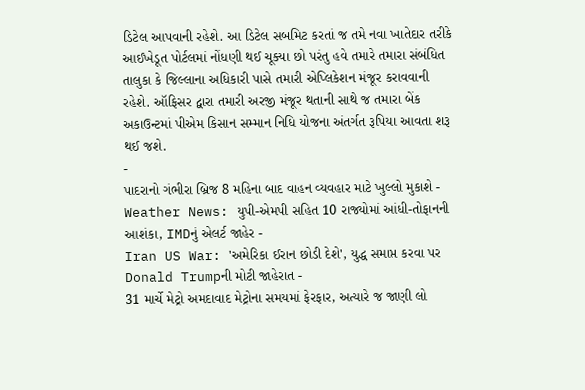ડિટેલ આપવાની રહેશે. આ ડિટેલ સબમિટ કરતાં જ તમે નવા ખાતેદાર તરીકે આઈખેડૂત પોર્ટલમાં નોંધણી થઈ ચૂક્યા છો પરંતુ હવે તમારે તમારા સંબંધિત તાલુકા કે જિલ્લાના અધિકારી પાસે તમારી એપ્લિકેશન મંજૂર કરાવવાની રહેશે. ઑફિસર દ્વારા તમારી અરજી મંજૂર થતાની સાથે જ તમારા બેંક અકાઉન્ટમાં પીએમ કિસાન સમ્માન નિધિ યોજના અંતર્ગત રૂપિયા આવતા શરૂ થઈ જશે.
-
પાદરાનો ગંભીરા બ્રિજ 8 મહિના બાદ વાહન વ્યવહાર માટે ખુલ્લો મુકાશે -
Weather News: યુપી-એમપી સહિત 10 રાજ્યોમાં આંધી-તોફાનની આશંકા, IMDનું એલર્ટ જાહેર -
Iran US War: 'અમેરિકા ઈરાન છોડી દેશે', યુદ્ધ સમાપ્ત કરવા પર Donald Trumpની મોટી જાહેરાત -
31 માર્ચે મેટ્રો અમદાવાદ મેટ્રોના સમયમાં ફેરફાર, અત્યારે જ જાણી લો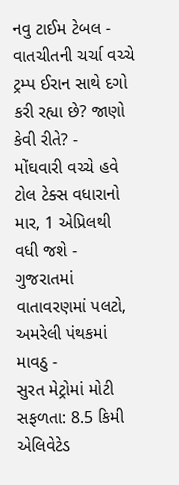નવુ ટાઈમ ટેબલ -
વાતચીતની ચર્ચા વચ્ચે ટ્રમ્પ ઈરાન સાથે દગો કરી રહ્યા છે? જાણો કેવી રીતે? -
મોંઘવારી વચ્ચે હવે ટોલ ટેક્સ વધારાનો માર, 1 એપ્રિલથી વધી જશે -
ગુજરાતમાં વાતાવરણમાં પલટો, અમરેલી પંથકમાં માવઠુ -
સુરત મેટ્રોમાં મોટી સફળતા: 8.5 કિમી એલિવેટેડ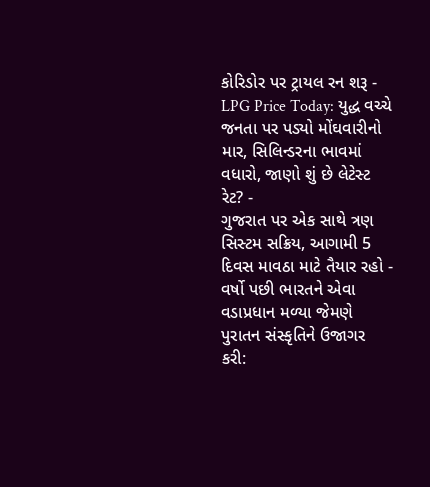કોરિડોર પર ટ્રાયલ રન શરૂ -
LPG Price Today: યુદ્ધ વચ્ચે જનતા પર પડ્યો મોંઘવારીનો માર, સિલિન્ડરના ભાવમાં વધારો, જાણો શું છે લેટેસ્ટ રેટ? -
ગુજરાત પર એક સાથે ત્રણ સિસ્ટમ સક્રિય, આગામી 5 દિવસ માવઠા માટે તૈયાર રહો -
વર્ષો પછી ભારતને એવા વડાપ્રધાન મળ્યા જેમણે પુરાતન સંસ્કૃતિને ઉજાગર કરી: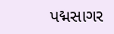પદ્મસાગર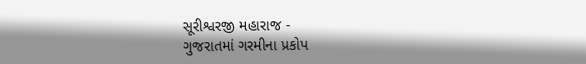સૂરીશ્વરજી મહારાજ -
ગુજરાતમાં ગરમીના પ્રકોપ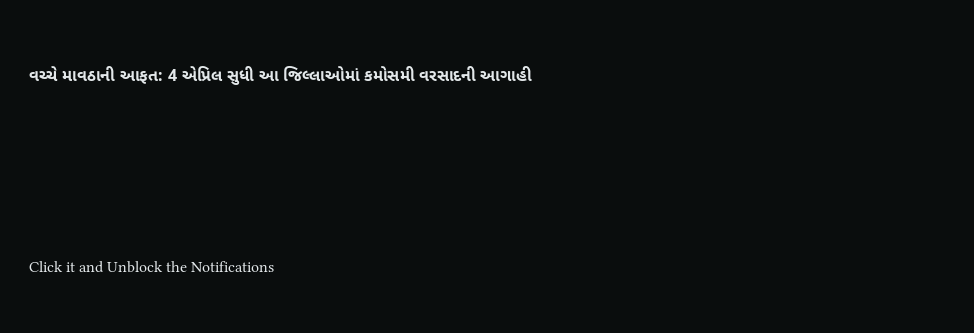વચ્ચે માવઠાની આફત: 4 એપ્રિલ સુધી આ જિલ્લાઓમાં કમોસમી વરસાદની આગાહી






Click it and Unblock the Notifications